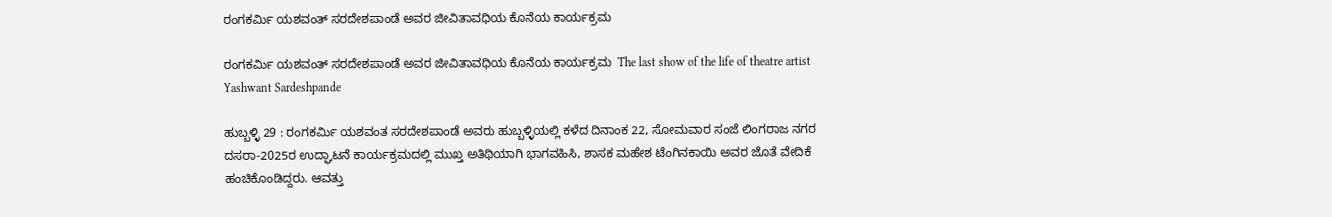ರಂಗಕರ್ಮಿ ಯಶವಂತ್ ಸರದೇಶಪಾಂಡೆ ಅವರ ಜೀವಿತಾವಧಿಯ ಕೊನೆಯ ಕಾರ್ಯಕ್ರಮ

ರಂಗಕರ್ಮಿ ಯಶವಂತ್ ಸರದೇಶಪಾಂಡೆ ಅವರ ಜೀವಿತಾವಧಿಯ ಕೊನೆಯ ಕಾರ್ಯಕ್ರಮ  The last show of the life of theatre artist Yashwant Sardeshpande

ಹುಬ್ಬಳ್ಳಿ 29 : ರಂಗಕರ್ಮಿ ಯಶವಂತ ಸರದೇಶಪಾಂಡೆ ಅವರು ಹುಬ್ಬಳ್ಳಿಯಲ್ಲಿ ಕಳೆದ ದಿನಾಂಕ 22, ಸೋಮವಾರ ಸಂಜೆ ಲಿಂಗರಾಜ ನಗರ ದಸರಾ-2025ರ ಉದ್ಘಾಟನೆ ಕಾರ್ಯಕ್ರಮದಲ್ಲಿ ಮುಖ್ತ ಅತಿಥಿಯಾಗಿ ಭಾಗವಹಿಸಿ, ಶಾಸಕ ಮಹೇಶ ಟೆಂಗಿನಕಾಯಿ ಅವರ ಜೊತೆ ವೇದಿಕೆ ಹಂಚಿಕೊಂಡಿದ್ದರು. ಆವತ್ತು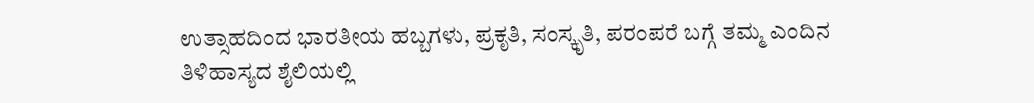ಉತ್ಸಾಹದಿಂದ ಭಾರತೀಯ ಹಬ್ಬಗಳು, ಪ್ರಕೃತಿ, ಸಂಸ್ಕೃತಿ, ಪರಂಪರೆ ಬಗ್ಗೆ ತಮ್ಮ ಎಂದಿನ ತಿಳಿಹಾಸ್ಯದ ಶೈಲಿಯಲ್ಲಿ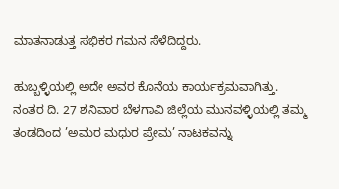ಮಾತನಾಡುತ್ತ ಸಭಿಕರ ಗಮನ ಸೆಳೆದಿದ್ದರು.

ಹುಬ್ಬಳ್ಳಿಯಲ್ಲಿ ಅದೇ ಅವರ ಕೊನೆಯ ಕಾರ್ಯಕ್ರಮವಾಗಿತ್ತು. ನಂತರ ದಿ. 27 ಶನಿವಾರ ಬೆಳಗಾವಿ ಜಿಲ್ಲೆಯ ಮುನವಳ್ಳಿಯಲ್ಲಿ ತಮ್ಮ ತಂಡದಿಂದ ’ಅಮರ ಮಧುರ ಪ್ರೇಮ’ ನಾಟಕವನ್ನು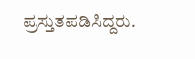ಪ್ರಸ್ತುತಪಡಿಸಿದ್ದರು.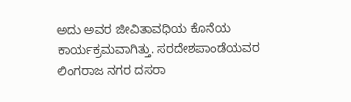ಅದು ಅವರ ಜೀವಿತಾವಧಿಯ ಕೊನೆಯ ಕಾರ್ಯಕ್ರಮವಾಗಿತ್ತು. ಸರದೇಶಪಾಂಡೆಯವರ ಲಿಂಗರಾಜ ನಗರ ದಸರಾ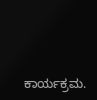ಕಾರ್ಯಕ್ರಮ.